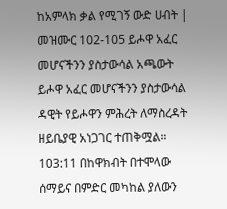ከአምላክ ቃል የሚገኝ ውድ ሀብት | መዝሙር 102-105 ይሖዋ አፈር መሆናችንን ያስታውሳል አጫውት ይሖዋ አፈር መሆናችንን ያስታውሳል ዳዊት የይሖዋን ምሕረት ለማስረዳት ዘይቤያዊ አነጋገር ተጠቅሟል። 103:11 በከዋክብት በተሞላው ሰማይና በምድር መካከል ያለውን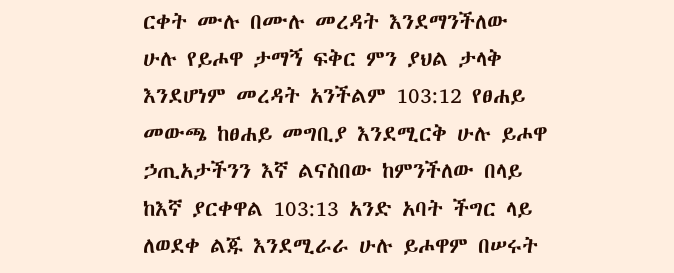ርቀት ሙሉ በሙሉ መረዳት እንደማንችለው ሁሉ የይሖዋ ታማኝ ፍቅር ምን ያህል ታላቅ እንደሆነም መረዳት አንችልም 103:12 የፀሐይ መውጫ ከፀሐይ መግቢያ እንደሚርቅ ሁሉ ይሖዋ ኃጢአታችንን እኛ ልናስበው ከምንችለው በላይ ከእኛ ያርቀዋል 103:13 አንድ አባት ችግር ላይ ለወደቀ ልጁ እንደሚራራ ሁሉ ይሖዋም በሠሩት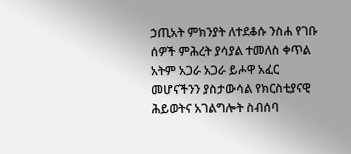ኃጢአት ምክንያት ለተደቆሱ ንስሐ የገቡ ሰዎች ምሕረት ያሳያል ተመለስ ቀጥል አትም አጋራ አጋራ ይሖዋ አፈር መሆናችንን ያስታውሳል የክርስቲያናዊ ሕይወትና አገልግሎት ስብሰባ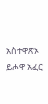አስተዋጽኦ ይሖዋ አፈር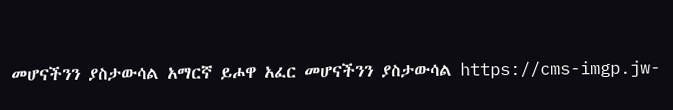መሆናችንን ያስታውሳል አማርኛ ይሖዋ አፈር መሆናችንን ያስታውሳል https://cms-imgp.jw-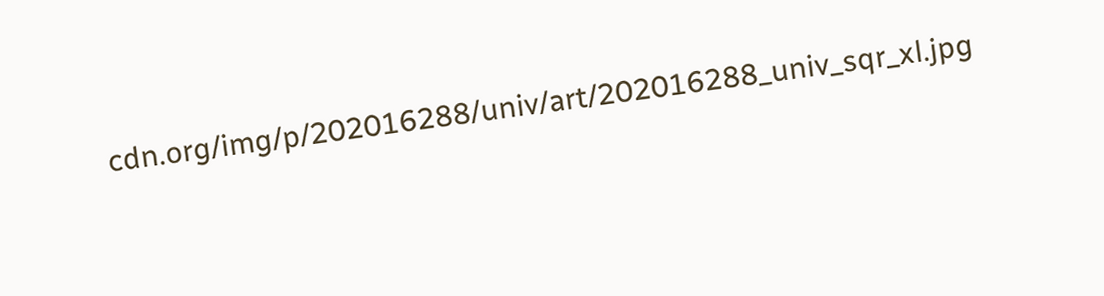cdn.org/img/p/202016288/univ/art/202016288_univ_sqr_xl.jpg